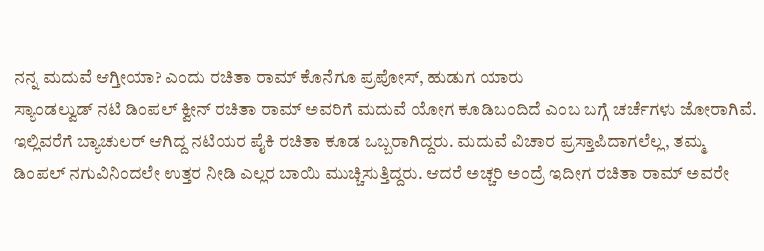ನನ್ನ ಮದುವೆ ಆಗ್ತೀಯಾ? ಎಂದು ರಚಿತಾ ರಾಮ್ ಕೊನೆಗೂ ಪ್ರಪೋಸ್, ಹುಡುಗ ಯಾರು
ಸ್ಯಾಂಡಲ್ವುಡ್ ನಟಿ ಡಿಂಪಲ್ ಕ್ವೀನ್ ರಚಿತಾ ರಾಮ್ ಅವರಿಗೆ ಮದುವೆ ಯೋಗ ಕೂಡಿಬಂದಿದೆ ಎಂಬ ಬಗ್ಗೆ ಚರ್ಚೆಗಳು ಜೋರಾಗಿವೆ. ಇಲ್ಲಿವರೆಗೆ ಬ್ಯಾಚುಲರ್ ಆಗಿದ್ದ ನಟಿಯರ ಪೈಕಿ ರಚಿತಾ ಕೂಡ ಒಬ್ಬರಾಗಿದ್ದರು. ಮದುವೆ ವಿಚಾರ ಪ್ರಸ್ತಾಪಿದಾಗಲೆಲ್ಲ, ತಮ್ಮ ಡಿಂಪಲ್ ನಗುವಿನಿಂದಲೇ ಉತ್ತರ ನೀಡಿ ಎಲ್ಲರ ಬಾಯಿ ಮುಚ್ಚಿಸುತ್ತಿದ್ದರು. ಆದರೆ ಅಚ್ಚರಿ ಅಂದ್ರೆ ಇದೀಗ ರಚಿತಾ ರಾಮ್ ಅವರೇ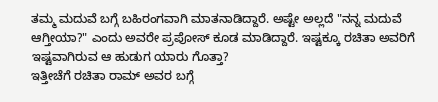ತಮ್ಮ ಮದುವೆ ಬಗ್ಗೆ ಬಹಿರಂಗವಾಗಿ ಮಾತನಾಡಿದ್ದಾರೆ. ಅಷ್ಟೇ ಅಲ್ಲದೆ "ನನ್ನ ಮದುವೆ ಆಗ್ತೀಯಾ?" ಎಂದು ಅವರೇ ಪ್ರಪೋಸ್ ಕೂಡ ಮಾಡಿದ್ದಾರೆ. ಇಷ್ಟಕ್ಕೂ ರಚಿತಾ ಅವರಿಗೆ ಇಷ್ಟವಾಗಿರುವ ಆ ಹುಡುಗ ಯಾರು ಗೊತ್ತಾ?
ಇತ್ತೀಚೆಗೆ ರಚಿತಾ ರಾಮ್ ಅವರ ಬಗ್ಗೆ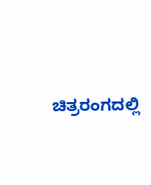ಚಿತ್ರರಂಗದಲ್ಲಿ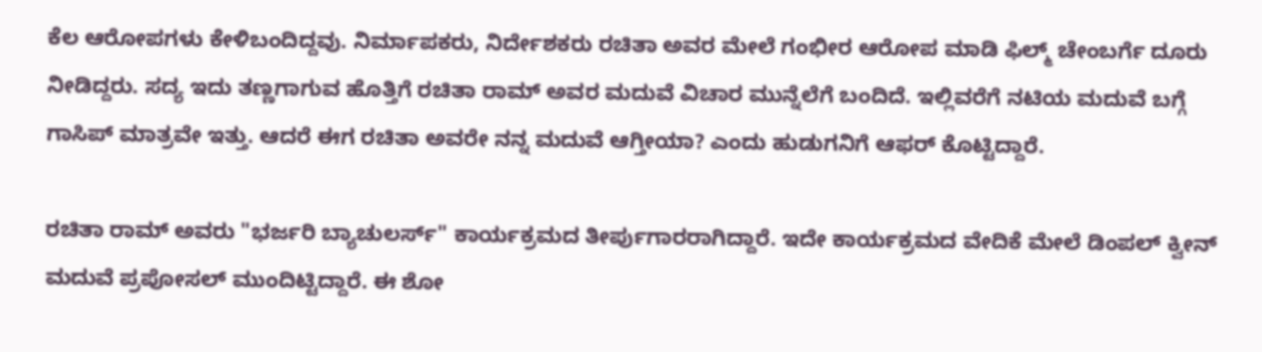ಕೆಲ ಆರೋಪಗಳು ಕೇಳಿಬಂದಿದ್ದವು. ನಿರ್ಮಾಪಕರು, ನಿರ್ದೇಶಕರು ರಚಿತಾ ಅವರ ಮೇಲೆ ಗಂಭೀರ ಆರೋಪ ಮಾಡಿ ಫಿಲ್ಮ್ ಚೇಂಬರ್ಗೆ ದೂರು ನೀಡಿದ್ದರು. ಸದ್ಯ ಇದು ತಣ್ಣಗಾಗುವ ಹೊತ್ತಿಗೆ ರಚಿತಾ ರಾಮ್ ಅವರ ಮದುವೆ ವಿಚಾರ ಮುನ್ನೆಲೆಗೆ ಬಂದಿದೆ. ಇಲ್ಲಿವರೆಗೆ ನಟಿಯ ಮದುವೆ ಬಗ್ಗೆ ಗಾಸಿಪ್ ಮಾತ್ರವೇ ಇತ್ತು. ಆದರೆ ಈಗ ರಚಿತಾ ಅವರೇ ನನ್ನ ಮದುವೆ ಆಗ್ತೀಯಾ? ಎಂದು ಹುಡುಗನಿಗೆ ಆಫರ್ ಕೊಟ್ಟಿದ್ದಾರೆ.

ರಚಿತಾ ರಾಮ್ ಅವರು "ಭರ್ಜರಿ ಬ್ಯಾಚುಲರ್ಸ್" ಕಾರ್ಯಕ್ರಮದ ತೀರ್ಪುಗಾರರಾಗಿದ್ದಾರೆ. ಇದೇ ಕಾರ್ಯಕ್ರಮದ ವೇದಿಕೆ ಮೇಲೆ ಡಿಂಪಲ್ ಕ್ವೀನ್ ಮದುವೆ ಪ್ರಪೋಸಲ್ ಮುಂದಿಟ್ಟಿದ್ದಾರೆ. ಈ ಶೋ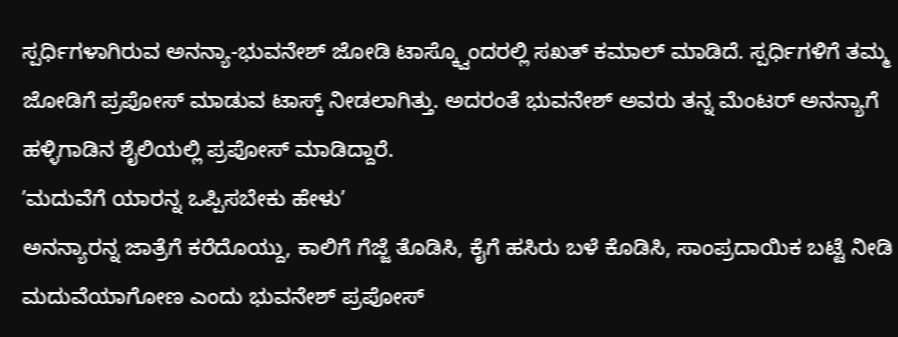ಸ್ಪರ್ಧಿಗಳಾಗಿರುವ ಅನನ್ಯಾ-ಭುವನೇಶ್ ಜೋಡಿ ಟಾಸ್ಕ್ವೊಂದರಲ್ಲಿ ಸಖತ್ ಕಮಾಲ್ ಮಾಡಿದೆ. ಸ್ಪರ್ಧಿಗಳಿಗೆ ತಮ್ಮ ಜೋಡಿಗೆ ಪ್ರಪೋಸ್ ಮಾಡುವ ಟಾಸ್ಕ್ ನೀಡಲಾಗಿತ್ತು. ಅದರಂತೆ ಭುವನೇಶ್ ಅವರು ತನ್ನ ಮೆಂಟರ್ ಅನನ್ಯಾಗೆ ಹಳ್ಳಿಗಾಡಿನ ಶೈಲಿಯಲ್ಲಿ ಪ್ರಪೋಸ್ ಮಾಡಿದ್ದಾರೆ.
ʼಮದುವೆಗೆ ಯಾರನ್ನ ಒಪ್ಪಿಸಬೇಕು ಹೇಳುʼ
ಅನನ್ಯಾರನ್ನ ಜಾತ್ರೆಗೆ ಕರೆದೊಯ್ದು, ಕಾಲಿಗೆ ಗೆಜ್ಜೆ ತೊಡಿಸಿ, ಕೈಗೆ ಹಸಿರು ಬಳೆ ಕೊಡಿಸಿ, ಸಾಂಪ್ರದಾಯಿಕ ಬಟ್ಟೆ ನೀಡಿ ಮದುವೆಯಾಗೋಣ ಎಂದು ಭುವನೇಶ್ ಪ್ರಪೋಸ್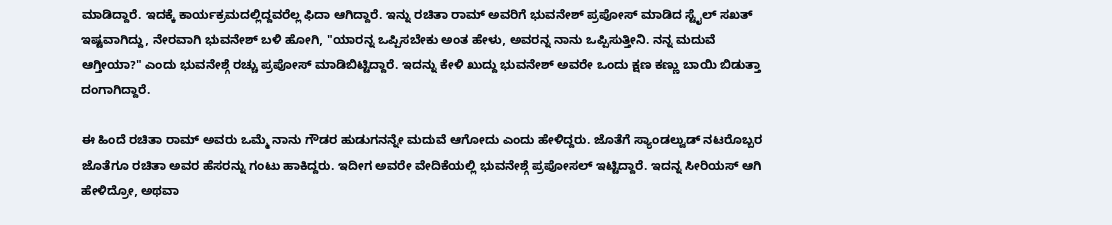ಮಾಡಿದ್ದಾರೆ. ಇದಕ್ಕೆ ಕಾರ್ಯಕ್ರಮದಲ್ಲಿದ್ದವರೆಲ್ಲ ಫಿದಾ ಆಗಿದ್ದಾರೆ. ಇನ್ನು ರಚಿತಾ ರಾಮ್ ಅವರಿಗೆ ಭುವನೇಶ್ ಪ್ರಪೋಸ್ ಮಾಡಿದ ಸ್ಟೈಲ್ ಸಖತ್ ಇಷ್ಟವಾಗಿದ್ದು, ನೇರವಾಗಿ ಭುವನೇಶ್ ಬಳಿ ಹೋಗಿ, "ಯಾರನ್ನ ಒಪ್ಪಿಸಬೇಕು ಅಂತ ಹೇಳು, ಅವರನ್ನ ನಾನು ಒಪ್ಪಿಸುತ್ತೀನಿ. ನನ್ನ ಮದುವೆ ಆಗ್ತೀಯಾ?" ಎಂದು ಭುವನೇಶ್ಗೆ ರಚ್ಚು ಪ್ರಪೋಸ್ ಮಾಡಿಬಿಟ್ಟಿದ್ದಾರೆ. ಇದನ್ನು ಕೇಳಿ ಖುದ್ದು ಭುವನೇಶ್ ಅವರೇ ಒಂದು ಕ್ಷಣ ಕಣ್ಣು ಬಾಯಿ ಬಿಡುತ್ತಾ ದಂಗಾಗಿದ್ದಾರೆ.

ಈ ಹಿಂದೆ ರಚಿತಾ ರಾಮ್ ಅವರು ಒಮ್ಮೆ ನಾನು ಗೌಡರ ಹುಡುಗನನ್ನೇ ಮದುವೆ ಆಗೋದು ಎಂದು ಹೇಳಿದ್ದರು. ಜೊತೆಗೆ ಸ್ಯಾಂಡಲ್ವುಡ್ ನಟರೊಬ್ಬರ ಜೊತೆಗೂ ರಚಿತಾ ಅವರ ಹೆಸರನ್ನು ಗಂಟು ಹಾಕಿದ್ದರು. ಇದೀಗ ಅವರೇ ವೇದಿಕೆಯಲ್ಲಿ ಭುವನೇಶ್ಗೆ ಪ್ರಪೋಸಲ್ ಇಟ್ಟಿದ್ದಾರೆ. ಇದನ್ನ ಸೀರಿಯಸ್ ಆಗಿ ಹೇಳಿದ್ರೋ, ಅಥವಾ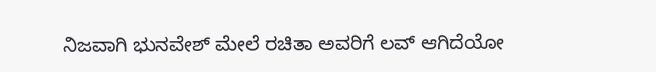ನಿಜವಾಗಿ ಭುನವೇಶ್ ಮೇಲೆ ರಚಿತಾ ಅವರಿಗೆ ಲವ್ ಆಗಿದೆಯೋ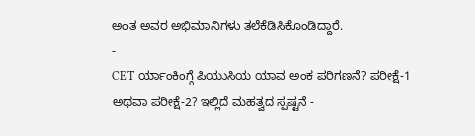ಅಂತ ಅವರ ಅಭಿಮಾನಿಗಳು ತಲೆಕೆಡಿಸಿಕೊಂಡಿದ್ದಾರೆ.
-
CET ರ್ಯಾಂಕಿಂಗ್ಗೆ ಪಿಯುಸಿಯ ಯಾವ ಅಂಕ ಪರಿಗಣನೆ? ಪರೀಕ್ಷೆ-1 ಅಥವಾ ಪರೀಕ್ಷೆ-2? ಇಲ್ಲಿದೆ ಮಹತ್ವದ ಸ್ಪಷ್ಟನೆ -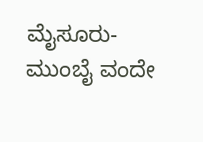ಮೈಸೂರು-ಮುಂಬೈ ವಂದೇ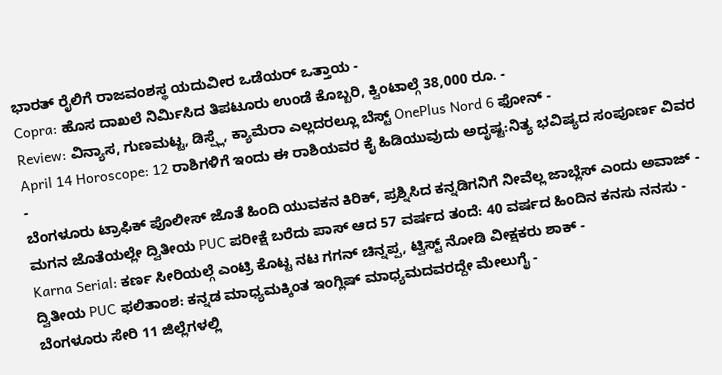ಭಾರತ್ ರೈಲಿಗೆ ರಾಜವಂಶಸ್ಥ ಯದುವೀರ ಒಡೆಯರ್ ಒತ್ತಾಯ -
Copra: ಹೊಸ ದಾಖಲೆ ನಿರ್ಮಿಸಿದ ತಿಪಟೂರು ಉಂಡೆ ಕೊಬ್ಬರಿ, ಕ್ವಿಂಟಾಲ್ಗೆ 38,000 ರೂ. -
Review: ವಿನ್ಯಾಸ, ಗುಣಮಟ್ಟ, ಡಿಸ್ಪ್ಲೆ, ಕ್ಯಾಮೆರಾ ಎಲ್ಲದರಲ್ಲೂ ಬೆಸ್ಟ್ OnePlus Nord 6 ಫೋನ್ -
April 14 Horoscope: 12 ರಾಶಿಗಳಿಗೆ ಇಂದು ಈ ರಾಶಿಯವರ ಕೈ ಹಿಡಿಯುವುದು ಅದೃಷ್ಟ:ನಿತ್ಯ ಭವಿಷ್ಯದ ಸಂಪೂರ್ಣ ವಿವರ -
ಬೆಂಗಳೂರು ಟ್ರಾಫಿಕ್ ಪೊಲೀಸ್ ಜೊತೆ ಹಿಂದಿ ಯುವಕನ ಕಿರಿಕ್, ಪ್ರಶ್ನಿಸಿದ ಕನ್ನಡಿಗನಿಗೆ ನೀವೆಲ್ಲ ಜಾಬ್ಲೆಸ್ ಎಂದು ಅವಾಜ್ -
ಮಗನ ಜೊತೆಯಲ್ಲೇ ದ್ವಿತೀಯ PUC ಪರೀಕ್ಷೆ ಬರೆದು ಪಾಸ್ ಆದ 57 ವರ್ಷದ ತಂದೆ: 40 ವರ್ಷದ ಹಿಂದಿನ ಕನಸು ನನಸು -
Karna Serial: ಕರ್ಣ ಸೀರಿಯಲ್ಗೆ ಎಂಟ್ರಿ ಕೊಟ್ಟ ನಟ ಗಗನ್ ಚಿನ್ನಪ್ಪ, ಟ್ವಿಸ್ಟ್ ನೋಡಿ ವೀಕ್ಷಕರು ಶಾಕ್ -
ದ್ವಿತೀಯ PUC ಫಲಿತಾಂಶ: ಕನ್ನಡ ಮಾಧ್ಯಮಕ್ಕಿಂತ ಇಂಗ್ಲಿಷ್ ಮಾಧ್ಯಮದವರದ್ದೇ ಮೇಲುಗೈ -
ಬೆಂಗಳೂರು ಸೇರಿ 11 ಜಿಲ್ಲೆಗಳಲ್ಲಿ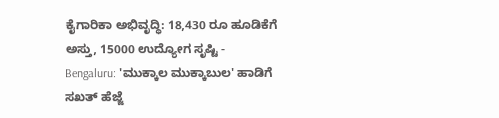ಕೈಗಾರಿಕಾ ಅಭಿವೃದ್ಧಿ: 18,430 ರೂ ಹೂಡಿಕೆಗೆ ಅಸ್ತು, 15000 ಉದ್ಯೋಗ ಸೃಷ್ಟಿ -
Bengaluru: 'ಮುಕ್ಕಾಲ ಮುಕ್ಕಾಬುಲ' ಹಾಡಿಗೆ ಸಖತ್ ಹೆಜ್ಜೆ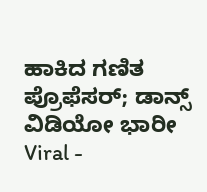ಹಾಕಿದ ಗಣಿತ ಪ್ರೊಫೆಸರ್; ಡಾನ್ಸ್ ವಿಡಿಯೋ ಭಾರೀ Viral -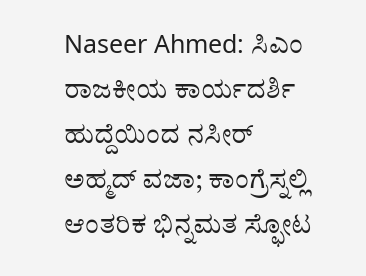Naseer Ahmed: ಸಿಎಂ ರಾಜಕೀಯ ಕಾರ್ಯದರ್ಶಿ ಹುದ್ದೆಯಿಂದ ನಸೀರ್ ಅಹ್ಮದ್ ವಜಾ; ಕಾಂಗ್ರೆಸ್ನಲ್ಲಿ ಆಂತರಿಕ ಭಿನ್ನಮತ ಸ್ಫೋಟ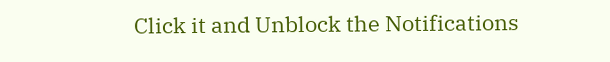Click it and Unblock the Notifications